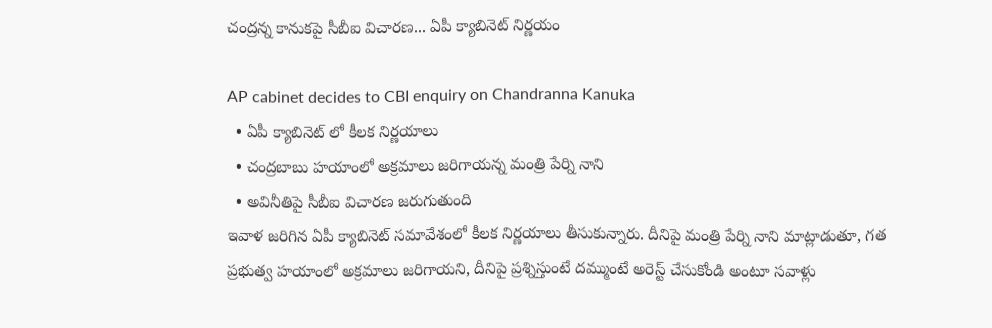చంద్రన్న కానుకపై సీబీఐ విచారణ... ఏపీ క్యాబినెట్ నిర్ణయం

AP cabinet decides to CBI enquiry on Chandranna Kanuka
  • ఏపీ క్యాబినెట్ లో కీలక నిర్ణయాలు
  • చంద్రబాబు హయాంలో అక్రమాలు జరిగాయన్న మంత్రి పేర్ని నాని
  • అవినీతిపై సీబీఐ విచారణ జరుగుతుంది
ఇవాళ జరిగిన ఏపీ క్యాబినెట్ సమావేశంలో కీలక నిర్ణయాలు తీసుకున్నారు. దీనిపై మంత్రి పేర్ని నాని మాట్లాడుతూ, గత ప్రభుత్వ హయాంలో అక్రమాలు జరిగాయని, దీనిపై ప్రశ్నిస్తుంటే దమ్ముంటే అరెస్ట్ చేసుకోండి అంటూ సవాళ్లు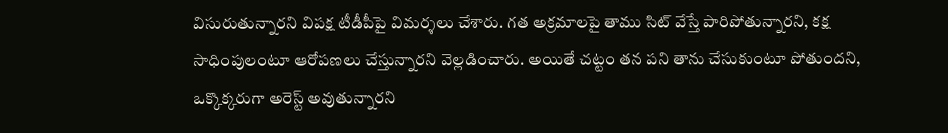విసురుతున్నారని విపక్ష టీడీపీపై విమర్శలు చేశారు. గత అక్రమాలపై తాము సిట్ వేస్తే పారిపోతున్నారని, కక్ష సాధింపులంటూ ఆరోపణలు చేస్తున్నారని వెల్లడించారు. అయితే చట్టం తన పని తాను చేసుకుంటూ పోతుందని, ఒక్కొక్కరుగా అరెస్ట్ అవుతున్నారని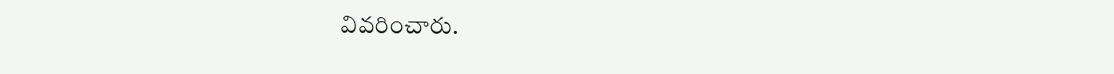వివరించారు.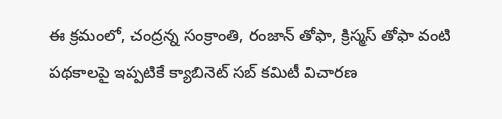ఈ క్రమంలో, చంద్రన్న సంక్రాంతి, రంజాన్ తోఫా, క్రిస్మస్ తోఫా వంటి పథకాలపై ఇప్పటికే క్యాబినెట్ సబ్ కమిటీ విచారణ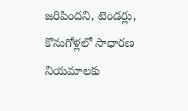జరిపిందని, టెండర్లు, కొనుగోళ్లలో సాధారణ నియమాలకు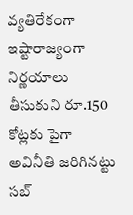వ్యతిరేకంగా ఇష్టారాజ్యంగా నిర్ణయాలు తీసుకుని రూ.150 కోట్లకు పైగా అవినీతి జరిగినట్టు సబ్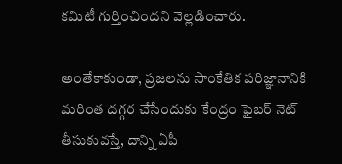కమిటీ గుర్తించిందని వెల్లడించారు.

అంతేకాకుండా, ప్రజలను సాంకేతిక పరిజ్ఞానానికి మరింత దగ్గర చేసేందుకు కేంద్రం ఫైబర్ నెట్ తీసుకువస్తే, దాన్ని ఏపీ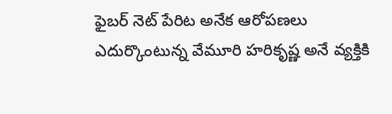ఫైబర్ నెట్ పేరిట అనేక ఆరోపణలు ఎదుర్కొంటున్న వేమూరి హరికృష్ణ అనే వ్యక్తికి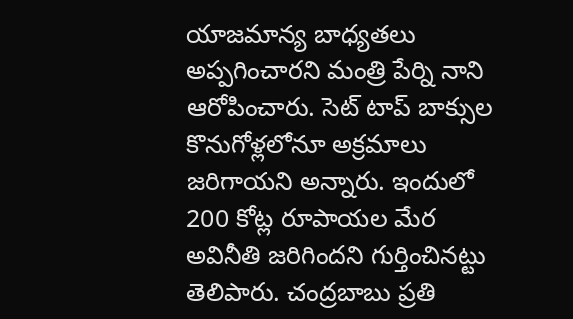యాజమాన్య బాధ్యతలు అప్పగించారని మంత్రి పేర్ని నాని ఆరోపించారు. సెట్ టాప్ బాక్సుల కొనుగోళ్లలోనూ అక్రమాలు జరిగాయని అన్నారు. ఇందులో 200 కోట్ల రూపాయల మేర అవినీతి జరిగిందని గుర్తించినట్టు తెలిపారు. చంద్రబాబు ప్రతి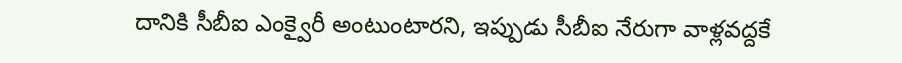దానికి సీబీఐ ఎంక్వైరీ అంటుంటారని, ఇప్పుడు సీబీఐ నేరుగా వాళ్లవద్దకే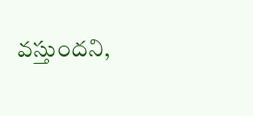వస్తుందని,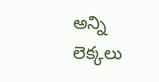అన్ని లెక్కలు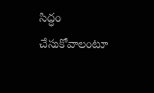సిద్ధం చేసుకోవాలంటూ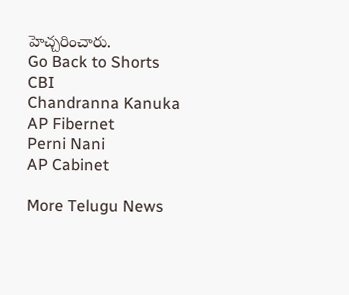హెచ్చరించారు.
Go Back to Shorts
CBI
Chandranna Kanuka
AP Fibernet
Perni Nani
AP Cabinet

More Telugu News